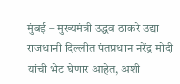मुंबई – मुख्यमंत्री उद्धव ठाकरे उद्या राजधानी दिल्लीत पंतप्रधान नरेंद्र मोदी यांची भेट घेणार आहेत, अशी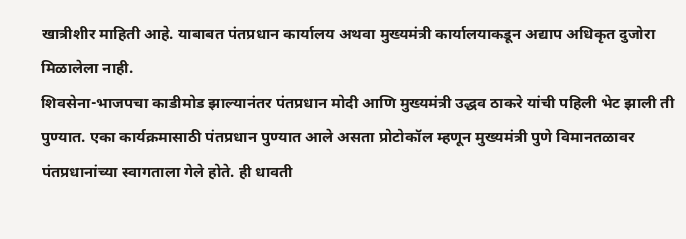खात्रीशीर माहिती आहे. याबाबत पंतप्रधान कार्यालय अथवा मुख्यमंत्री कार्यालयाकडून अद्याप अधिकृत दुजोरा मिळालेला नाही.
शिवसेना-भाजपचा काडीमोड झाल्यानंतर पंतप्रधान मोदी आणि मुख्यमंत्री उद्धव ठाकरे यांची पहिली भेट झाली ती पुण्यात. एका कार्यक्रमासाठी पंतप्रधान पुण्यात आले असता प्रोटोकॉल म्हणून मुख्यमंत्री पुणे विमानतळावर पंतप्रधानांच्या स्वागताला गेले होते. ही धावती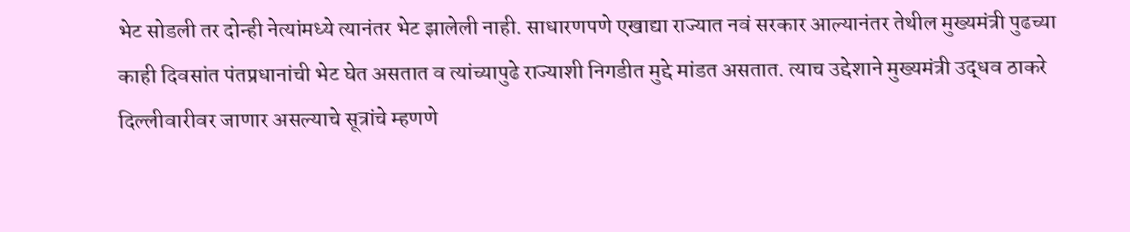भेट सोडली तर दोन्ही नेत्यांमध्ये त्यानंतर भेट झालेली नाही. साधारणपणे एखाद्या राज्यात नवं सरकार आल्यानंतर तेथील मुख्यमंत्री पुढच्या काही दिवसांत पंतप्रधानांची भेट घेत असतात व त्यांच्यापुढे राज्याशी निगडीत मुद्दे मांडत असतात. त्याच उद्देशाने मुख्यमंत्री उद्धव ठाकरे दिल्लीवारीवर जाणार असल्याचे सूत्रांचे म्हणणे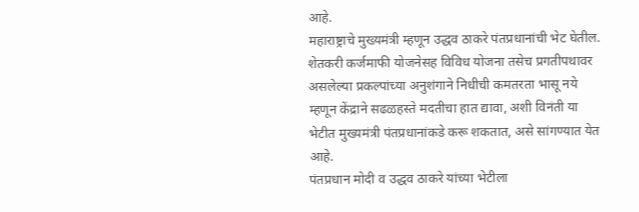आहे.
महाराष्ट्राचे मुख्यमंत्री म्हणून उद्धव ठाकरे पंतप्रधानांची भेट घेतील. शेतकरी कर्जमाफी योजनेसह विविध योजना तसेच प्रगतीपथावर असलेल्या प्रकल्पांच्या अनुशंगाने निधीची कमतरता भासू नये म्हणून केंद्राने सढळहस्ते मदतीचा हात द्यावा, अशी विनंती या भेटीत मुख्यमंत्री पंतप्रधानांकडे करू शकतात, असे सांगण्यात येत आहे.
पंतप्रधान मोदी व उद्धव ठाकरे यांच्या भेटीला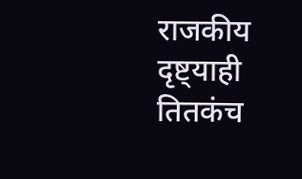राजकीय दृष्ट्याही तितकंच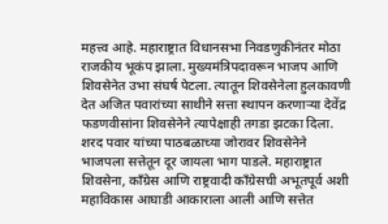महत्त्व आहे. महाराष्ट्रात विधानसभा निवडणुकीनंतर मोठा राजकीय भूकंप झाला. मुख्यमंत्रिपदावरून भाजप आणि शिवसेनेत उभा संघर्ष पेटला. त्यातून शिवसेनेला हुलकावणी देत अजित पवारांच्या साथीने सत्ता स्थापन करणाऱ्या देवेंद्र फडणवीसांना शिवसेनेने त्यापेक्षाही तगडा झटका दिला. शरद पवार यांच्या पाठबळाच्या जोरावर शिवसेनेने भाजपला सत्तेतून दूर जायला भाग पाडले. महाराष्ट्रात शिवसेना, काँग्रेस आणि राष्ट्रवादी काँग्रेसची अभूतपूर्व अशी महाविकास आघाडी आकाराला आली आणि सत्तेत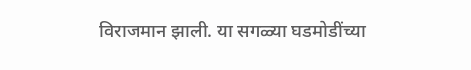विराजमान झाली. या सगळ्या घडमोडींच्या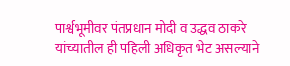पार्श्वभूमीवर पंतप्रधान मोदी व उद्धव ठाकरे यांच्यातील ही पहिली अधिकृत भेट असल्याने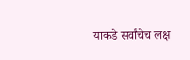याकडे सर्वांचेच लक्ष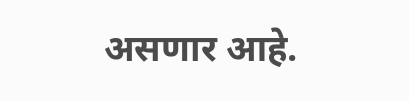असणार आहे.